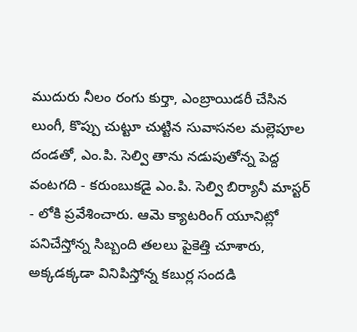ముదురు నీలం రంగు కుర్తా, ఎంబ్రాయిడరీ చేసిన లుంగీ, కొప్పు చుట్టూ చుట్టిన సువాసనల మల్లెపూల దండతో, ఎం.పి. సెల్వి తాను నడుపుతోన్న పెద్ద వంటగది - కరుంబుకడై ఎం.పి. సెల్వి బిర్యానీ మాస్టర్ - లోకి ప్రవేశించారు. ఆమె క్యాటరింగ్ యూనిట్లో పనిచేస్తోన్న సిబ్బంది తలలు పైకెత్తి చూశారు, అక్కడక్కడా వినిపిస్తోన్న కబుర్ల సందడి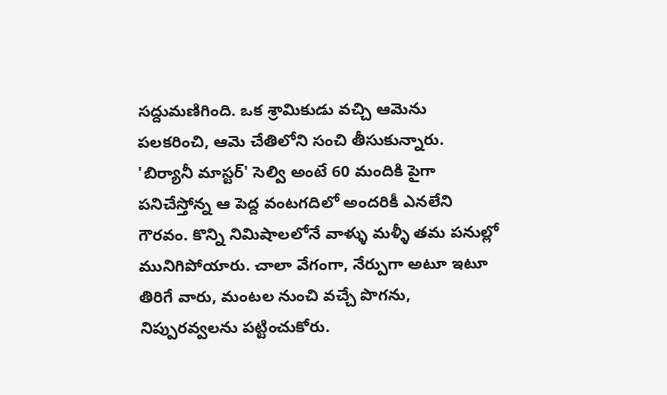సద్దుమణిగింది. ఒక శ్రామికుడు వచ్చి ఆమెను పలకరించి, ఆమె చేతిలోని సంచి తీసుకున్నారు.
'బిర్యానీ మాస్టర్' సెల్వి అంటే 60 మందికి పైగా పనిచేస్తోన్న ఆ పెద్ద వంటగదిలో అందరికీ ఎనలేని గౌరవం. కొన్ని నిమిషాలలోనే వాళ్ళు మళ్ళీ తమ పనుల్లో మునిగిపోయారు. చాలా వేగంగా, నేర్పుగా అటూ ఇటూ తిరిగే వారు, మంటల నుంచి వచ్చే పొగను, నిప్పురవ్వలను పట్టించుకోరు.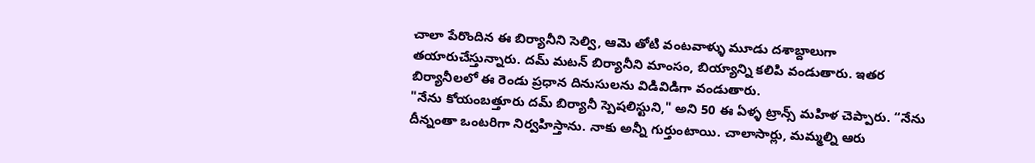చాలా పేరొందిన ఈ బిర్యానీని సెల్వి, ఆమె తోటి వంటవాళ్ళు మూడు దశాబ్దాలుగా తయారుచేస్తున్నారు. దమ్ మటన్ బిర్యానీని మాంసం, బియ్యాన్ని కలిపి వండుతారు. ఇతర బిర్యానీలలో ఈ రెండు ప్రధాన దినుసులను విడివిడిగా వండుతారు.
"నేను కోయంబత్తూరు దమ్ బిర్యానీ స్పెషలిస్టుని," అని 50 ఈ ఏళ్ళ ట్రాన్స్ మహిళ చెప్పారు. “నేను దీన్నంతా ఒంటరిగా నిర్వహిస్తాను. నాకు అన్నీ గుర్తుంటాయి. చాలాసార్లు, మమ్మల్ని ఆరు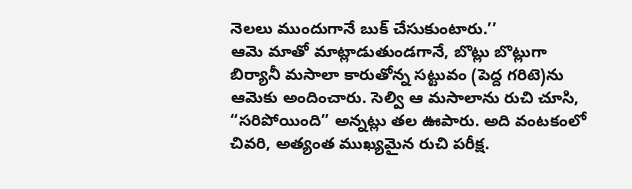నెలలు ముందుగానే బుక్ చేసుకుంటారు.’’
ఆమె మాతో మాట్లాడుతుండగానే, బొట్లు బొట్లుగా బిర్యానీ మసాలా కారుతోన్న సట్టువం (పెద్ద గరిటె)ను ఆమెకు అందించారు. సెల్వి ఆ మసాలాను రుచి చూసి, “సరిపోయింది” అన్నట్లు తల ఊపారు. అది వంటకంలో చివరి, అత్యంత ముఖ్యమైన రుచి పరీక్ష.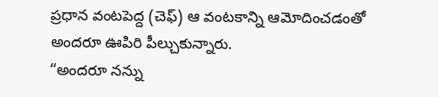ప్రధాన వంటపెద్ద (చెఫ్) ఆ వంటకాన్ని ఆమోదించడంతో అందరూ ఊపిరి పీల్చుకున్నారు.
“అందరూ నన్ను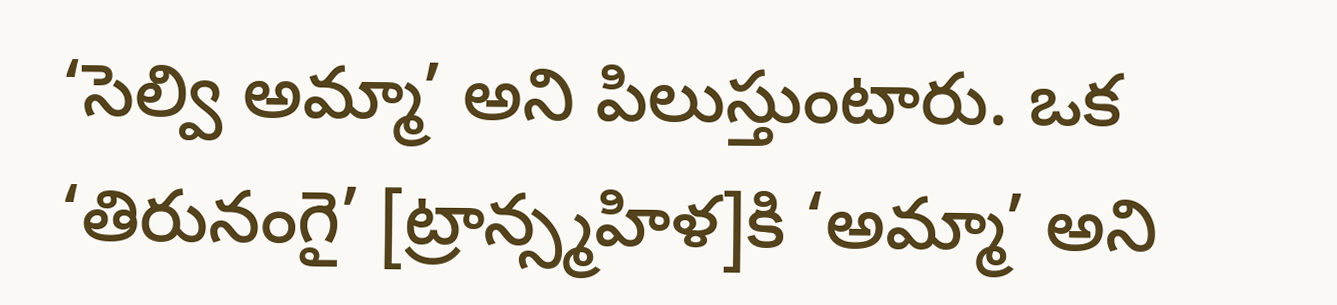‘సెల్వి అమ్మా’ అని పిలుస్తుంటారు. ఒక ‘తిరునంగై’ [ట్రాన్స్మహిళ]కి ‘అమ్మా’ అని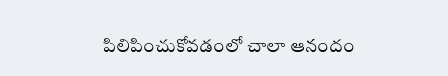పిలిపించుకోవడంలో చాలా ఆనందం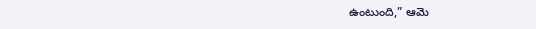ఉంటుంది,” ఆమె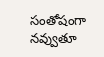సంతోషంగా నవ్వుతూ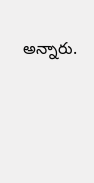అన్నారు.